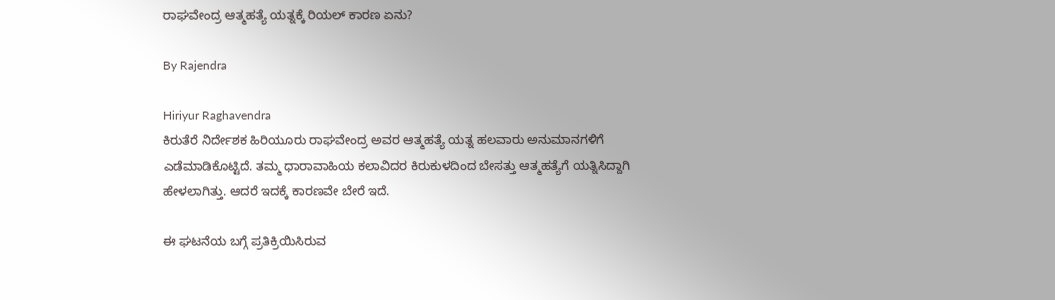ರಾಘವೇಂದ್ರ ಆತ್ಮಹತ್ಯೆ ಯತ್ನಕ್ಕೆ ರಿಯಲ್ ಕಾರಣ ಏನು?

By Rajendra

Hiriyur Raghavendra
ಕಿರುತೆರೆ ನಿರ್ದೇಶಕ ಹಿರಿಯೂರು ರಾಘವೇಂದ್ರ ಅವರ ಆತ್ಮಹತ್ಯೆ ಯತ್ನ ಹಲವಾರು ಅನುಮಾನಗಳಿಗೆ ಎಡೆಮಾಡಿಕೊಟ್ಟಿದೆ. ತಮ್ಮ ಧಾರಾವಾಹಿಯ ಕಲಾವಿದರ ಕಿರುಕುಳದಿಂದ ಬೇಸತ್ತು ಆತ್ಮಹತ್ಯೆಗೆ ಯತ್ನಿಸಿದ್ದಾಗಿ ಹೇಳಲಾಗಿತ್ತು. ಆದರೆ ಇದಕ್ಕೆ ಕಾರಣವೇ ಬೇರೆ ಇದೆ.

ಈ ಘಟನೆಯ ಬಗ್ಗೆ ಪ್ರತಿಕ್ರಿಯಿಸಿರುವ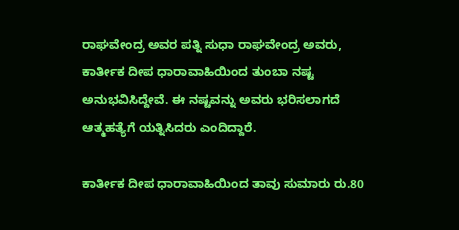ರಾಘವೇಂದ್ರ ಅವರ ಪತ್ನಿ ಸುಧಾ ರಾಘವೇಂದ್ರ ಅವರು, ಕಾರ್ತೀಕ ದೀಪ ಧಾರಾವಾಹಿಯಿಂದ ತುಂಬಾ ನಷ್ಟ ಅನುಭವಿಸಿದ್ದೇವೆ. ಈ ನಷ್ಟವನ್ನು ಅವರು ಭರಿಸಲಾಗದೆ ಆತ್ಮಹತ್ಯೆಗೆ ಯತ್ನಿಸಿದರು ಎಂದಿದ್ದಾರೆ.

ಕಾರ್ತೀಕ ದೀಪ ಧಾರಾವಾಹಿಯಿಂದ ತಾವು ಸುಮಾರು ರು.80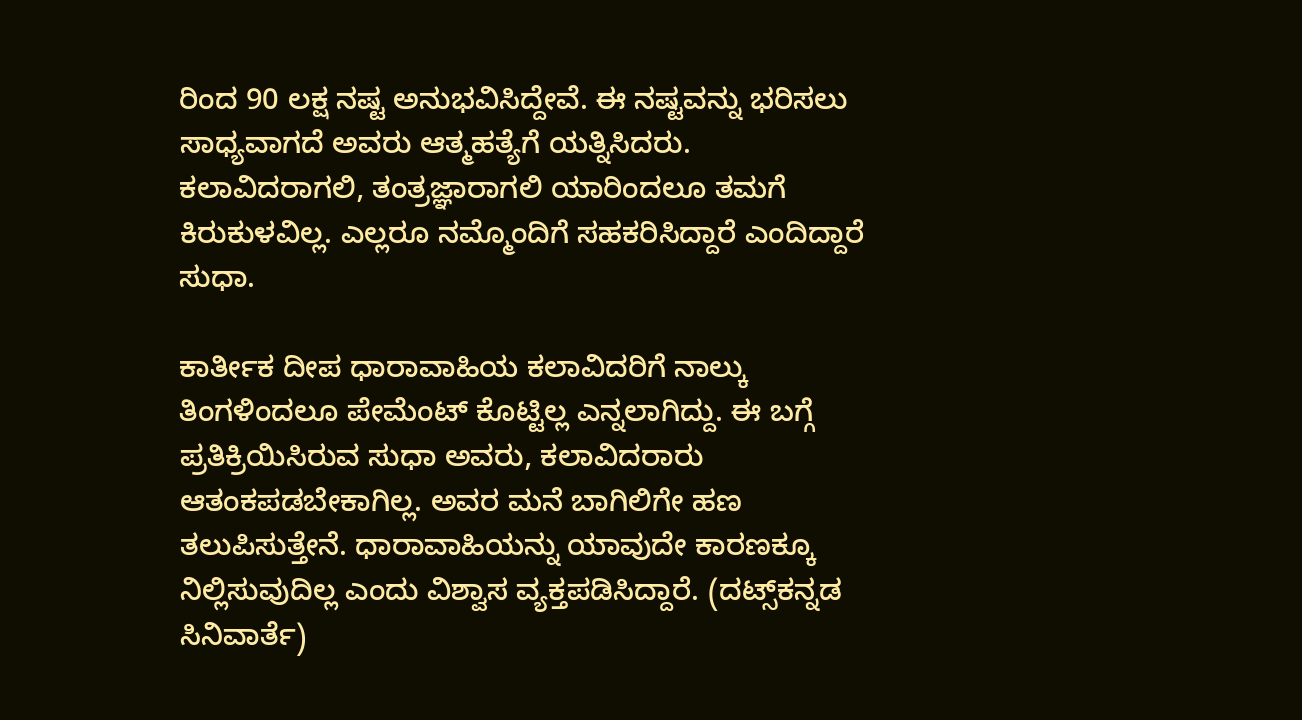ರಿಂದ 90 ಲಕ್ಷ ನಷ್ಟ ಅನುಭವಿಸಿದ್ದೇವೆ. ಈ ನಷ್ಟವನ್ನು ಭರಿಸಲು ಸಾಧ್ಯವಾಗದೆ ಅವರು ಆತ್ಮಹತ್ಯೆಗೆ ಯತ್ನಿಸಿದರು. ಕಲಾವಿದರಾಗಲಿ, ತಂತ್ರಜ್ಞಾರಾಗಲಿ ಯಾರಿಂದಲೂ ತಮಗೆ ಕಿರುಕುಳವಿಲ್ಲ. ಎಲ್ಲರೂ ನಮ್ಮೊಂದಿಗೆ ಸಹಕರಿಸಿದ್ದಾರೆ ಎಂದಿದ್ದಾರೆ ಸುಧಾ.

ಕಾರ್ತೀಕ ದೀಪ ಧಾರಾವಾಹಿಯ ಕಲಾವಿದರಿಗೆ ನಾಲ್ಕು ತಿಂಗಳಿಂದಲೂ ಪೇಮೆಂಟ್ ಕೊಟ್ಟಿಲ್ಲ ಎನ್ನಲಾಗಿದ್ದು. ಈ ಬಗ್ಗೆ ಪ್ರತಿಕ್ರಿಯಿಸಿರುವ ಸುಧಾ ಅವರು, ಕಲಾವಿದರಾರು ಆತಂಕಪಡಬೇಕಾಗಿಲ್ಲ. ಅವರ ಮನೆ ಬಾಗಿಲಿಗೇ ಹಣ ತಲುಪಿಸುತ್ತೇನೆ. ಧಾರಾವಾಹಿಯನ್ನು ಯಾವುದೇ ಕಾರಣಕ್ಕೂ ನಿಲ್ಲಿಸುವುದಿಲ್ಲ ಎಂದು ವಿಶ್ವಾಸ ವ್ಯಕ್ತಪಡಿಸಿದ್ದಾರೆ. (ದಟ್ಸ್‌ಕನ್ನಡ ಸಿನಿವಾರ್ತೆ)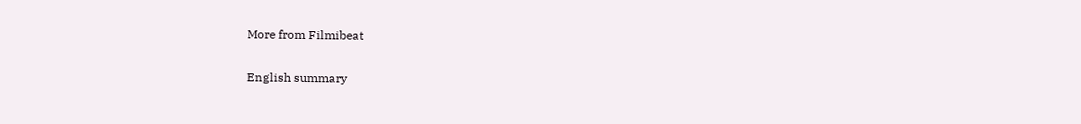More from Filmibeat

English summary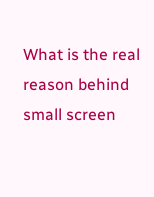What is the real reason behind small screen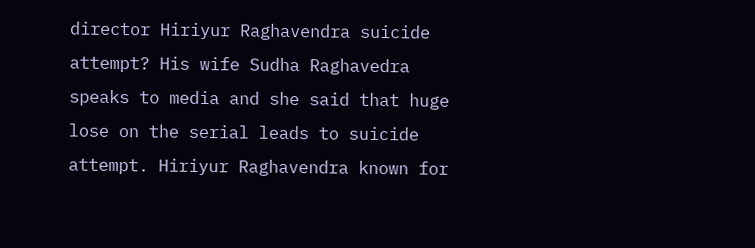director Hiriyur Raghavendra suicide attempt? His wife Sudha Raghavedra speaks to media and she said that huge lose on the serial leads to suicide attempt. Hiriyur Raghavendra known for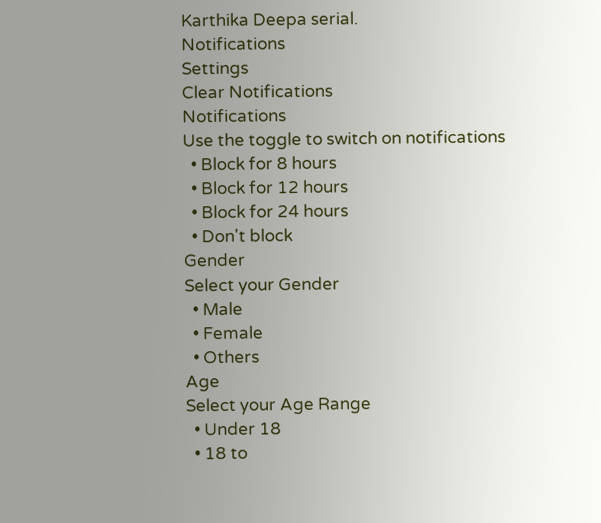Karthika Deepa serial.
Notifications
Settings
Clear Notifications
Notifications
Use the toggle to switch on notifications
  • Block for 8 hours
  • Block for 12 hours
  • Block for 24 hours
  • Don't block
Gender
Select your Gender
  • Male
  • Female
  • Others
Age
Select your Age Range
  • Under 18
  • 18 to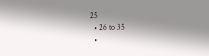25
  • 26 to 35
  •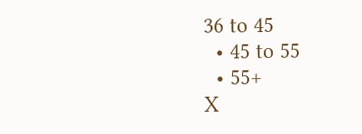36 to 45
  • 45 to 55
  • 55+
X